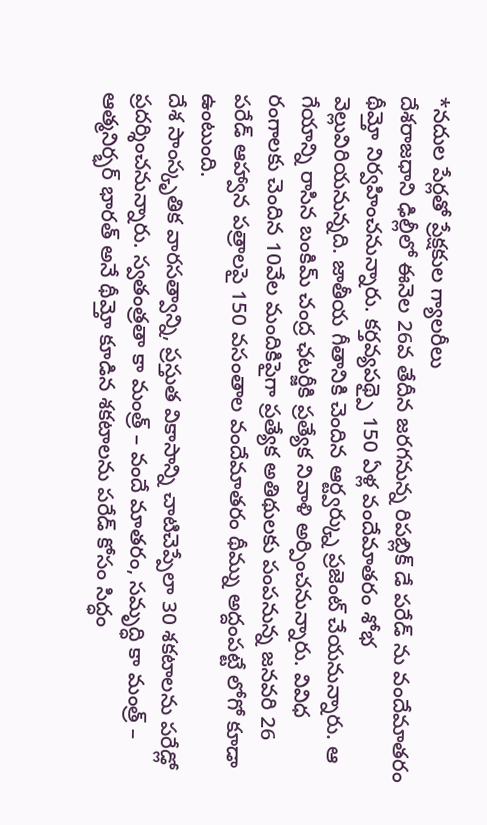*నదుల పేర్లతో ప్రేక్షకుల గ్యాలరీలు
దేశరాజధాని ఢిల్లీలో ఈనెల 26వ తేదీన జరగనున్న రిపబ్లిక్ డే పరేడ్ ను వందేమాతరం థీమ్తో నిర్వహించనున్నారు. కర్తవ్యపథ్పై 150 ఏళ్ల వందేమాతరం శోభ వెల్లువిరియనున్నది. జాతీయ గీతానికి చెందిన ఆర్ట్వర్క్ను ప్రజెంట్ చేయనున్నారు. ఆ గేయాన్ని రాసిన బంకిమ్ చంద్ర ఛటర్జీకి ప్రత్యేక నివాళి అర్పించనున్నారు. వివిధ రంగాలకు చెందిన 10వేల మందికిపైగా ప్రత్యేక అతిథులకు పంపనున్న జనవరి 26 పరేడ్ ఆహ్వాన పత్రాలపై 150 వసంతాల వందేమాతరం థీమ్ను అద్దంపట్టే లోగో కూడా ఉంటుంది.
దేశ సాంస్కృతిక వారసత్వాన్ని, ప్రస్తుత వికాసాన్ని చాటిచెప్పేలా 30 శకటాలను పరేడ్లో ప్రదర్శించనున్నారు. స్వతంత్రతా కా మంత్ర్ – వందే మాతరం, సమృద్ధి కా మంత్ర్ – ఆత్మనిర్భర్ భారత్ అనే థీమ్తో కూడిన శకటాలను పరేడ్ కోసం సిద్ధం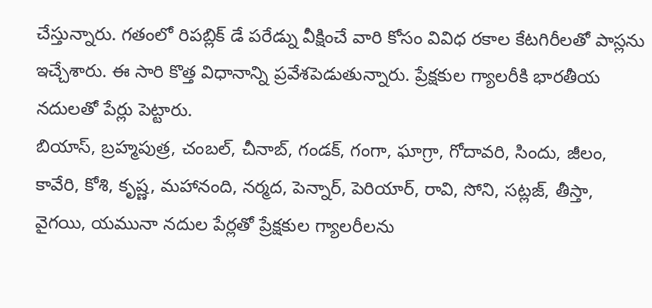చేస్తున్నారు. గతంలో రిపబ్లిక్ డే పరేడ్ను వీక్షించే వారి కోసం వివిధ రకాల కేటగిరీలతో పాస్లను ఇచ్చేశారు. ఈ సారి కొత్త విధానాన్ని ప్రవేశపెడుతున్నారు. ప్రేక్షకుల గ్యాలరీకి భారతీయ నదులతో పేర్లు పెట్టారు.
బియాస్, బ్రహ్మపుత్ర, చంబల్, చీనాబ్, గండక్, గంగా, ఘాగ్రా, గోదావరి, సిందు, జీలం, కావేరి, కోశి, కృష్ణ, మహానంది, నర్మద, పెన్నార్, పెరియార్, రావి, సోని, సట్లజ్, తీస్తా, వైగయి, యమునా నదుల పేర్లతో ప్రేక్షకుల గ్యాలరీలను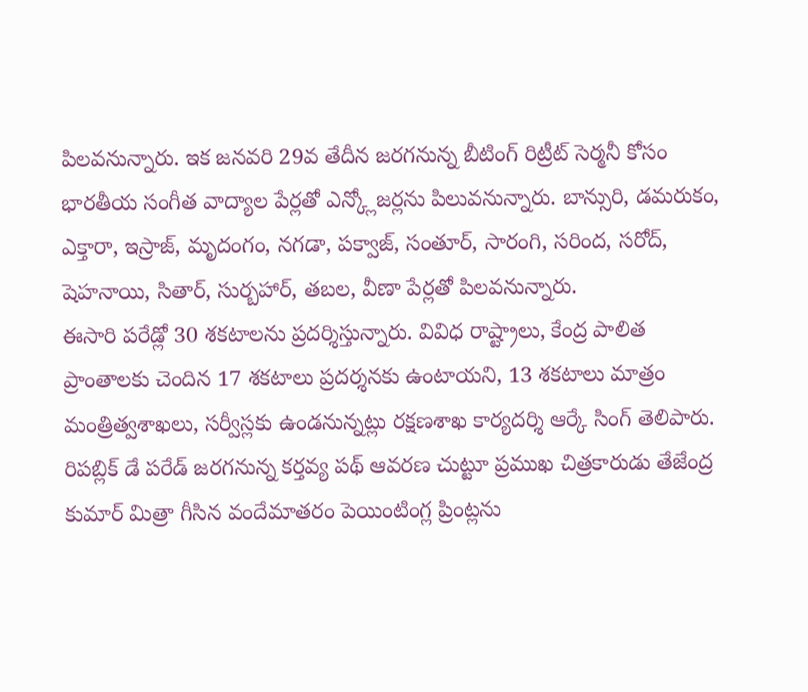పిలవనున్నారు. ఇక జనవరి 29వ తేదీన జరగనున్న బీటింగ్ రిట్రీట్ సెర్మనీ కోసం భారతీయ సంగీత వాద్యాల పేర్లతో ఎన్క్లోజర్లను పిలువనున్నారు. బాన్సురి, డమరుకం, ఎక్తారా, ఇస్రాజ్, మృదంగం, నగడా, పక్వాజ్, సంతూర్, సారంగి, సరింద, సరోద్, షెహనాయి, సితార్, సుర్బహార్, తబల, వీణా పేర్లతో పిలవనున్నారు.
ఈసారి పరేడ్లో 30 శకటాలను ప్రదర్శిస్తున్నారు. వివిధ రాష్ట్రాలు, కేంద్ర పాలిత ప్రాంతాలకు చెందిన 17 శకటాలు ప్రదర్శనకు ఉంటాయని, 13 శకటాలు మాత్రం మంత్రిత్వశాఖలు, సర్వీస్లకు ఉండనున్నట్లు రక్షణశాఖ కార్యదర్శి ఆర్కే సింగ్ తెలిపారు.
రిపబ్లిక్ డే పరేడ్ జరగనున్న కర్తవ్య పథ్ ఆవరణ చుట్టూ ప్రముఖ చిత్రకారుడు తేజేంద్ర కుమార్ మిత్రా గీసిన వందేమాతరం పెయింటింగ్ల ప్రింట్లను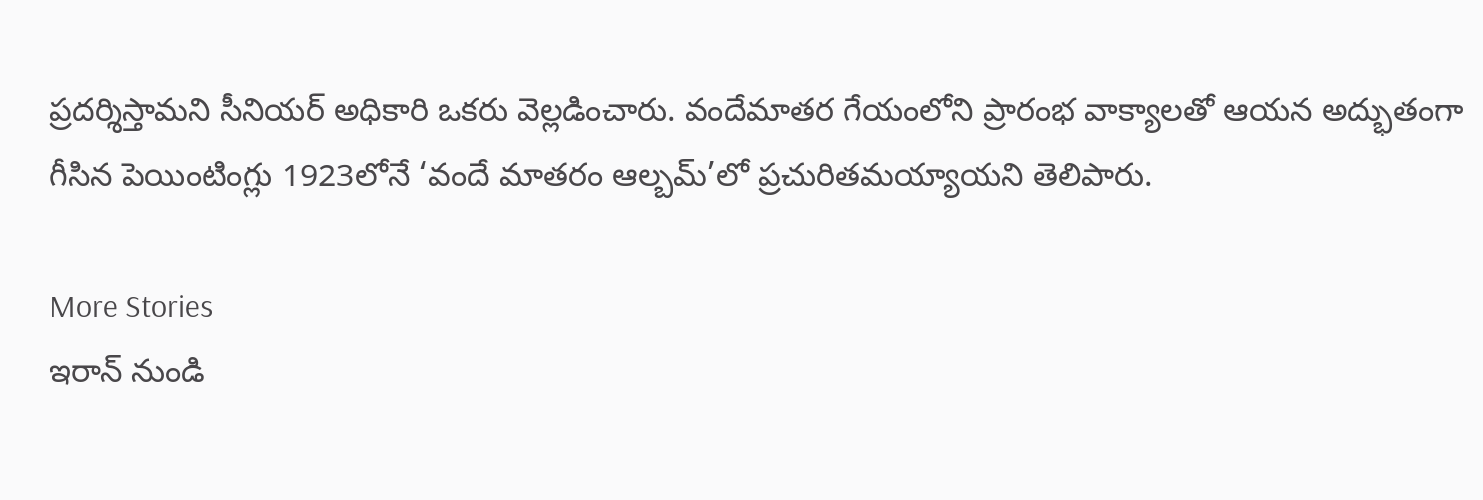ప్రదర్శిస్తామని సీనియర్ అధికారి ఒకరు వెల్లడించారు. వందేమాతర గేయంలోని ప్రారంభ వాక్యాలతో ఆయన అద్భుతంగా గీసిన పెయింటింగ్లు 1923లోనే ‘వందే మాతరం ఆల్బమ్’లో ప్రచురితమయ్యాయని తెలిపారు.

More Stories
ఇరాన్ నుండి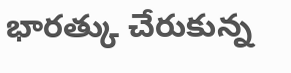భారత్కు చేరుకున్న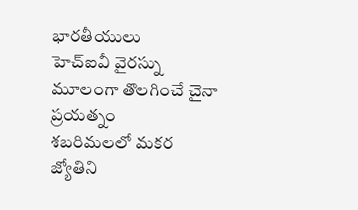భారతీయులు
హెచ్ఐవీ వైరస్ను మూలంగా తొలగించే చైనా ప్రయత్నం
శబరిమలలో మకర జ్యోతిని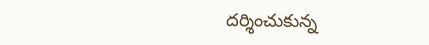దర్శించుకున్న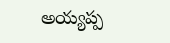అయ్యప్ప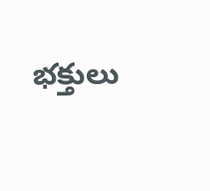భక్తులు